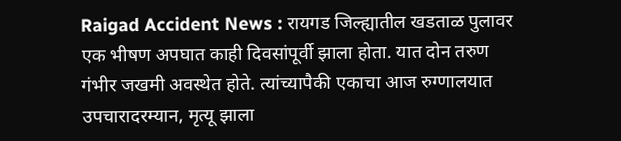Raigad Accident News : रायगड जिल्ह्यातील खडताळ पुलावर एक भीषण अपघात काही दिवसांपूर्वी झाला होता. यात दोन तरुण गंभीर जखमी अवस्थेत होते. त्यांच्यापैकी एकाचा आज रुग्णालयात उपचारादरम्यान, मृत्यू झाला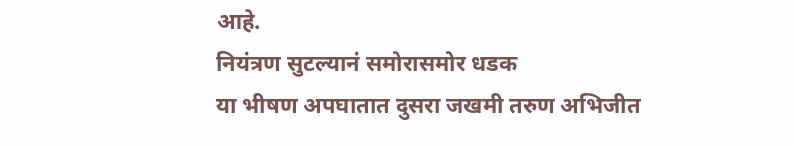आहे.
नियंत्रण सुटल्यानं समोरासमोर धडक
या भीषण अपघातात दुसरा जखमी तरुण अभिजीत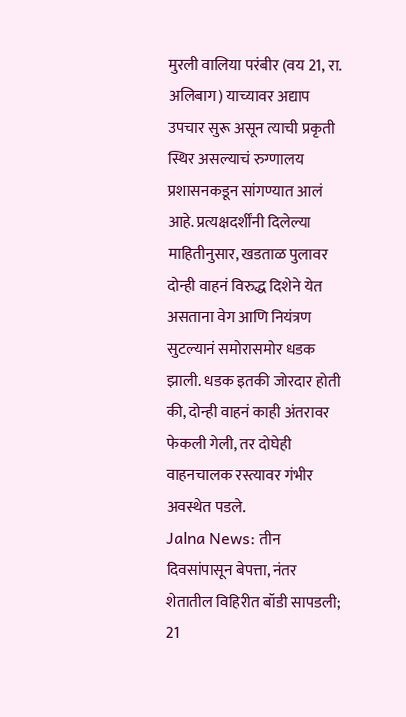मुरली वालिया परंबीर (वय 21, रा. अलिबाग) याच्यावर अद्याप उपचार सुरू असून त्याची प्रकृती स्थिर असल्याचं रुग्णालय प्रशासनकडून सांगण्यात आलं आहे. प्रत्यक्षदर्शींनी दिलेल्या माहितीनुसार, खडताळ पुलावर दोन्ही वाहनं विरुद्ध दिशेने येत असताना वेग आणि नियंत्रण सुटल्यानं समोरासमोर धडक झाली. धडक इतकी जोरदार होती की, दोन्ही वाहनं काही अंतरावर फेकली गेली, तर दोघेही वाहनचालक रस्त्यावर गंभीर अवस्थेत पडले.
Jalna News: तीन दिवसांपासून बेपत्ता, नंतर शेतातील विहिरीत बॉडी सापडली; 21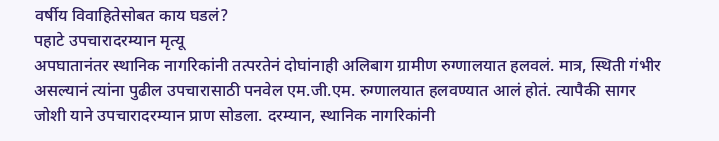वर्षीय विवाहितेसोबत काय घडलं?
पहाटे उपचारादरम्यान मृत्यू
अपघातानंतर स्थानिक नागरिकांनी तत्परतेनं दोघांनाही अलिबाग ग्रामीण रुग्णालयात हलवलं. मात्र, स्थिती गंभीर असल्यानं त्यांना पुढील उपचारासाठी पनवेल एम.जी.एम. रुग्णालयात हलवण्यात आलं होतं. त्यापैकी सागर जोशी याने उपचारादरम्यान प्राण सोडला. दरम्यान, स्थानिक नागरिकांनी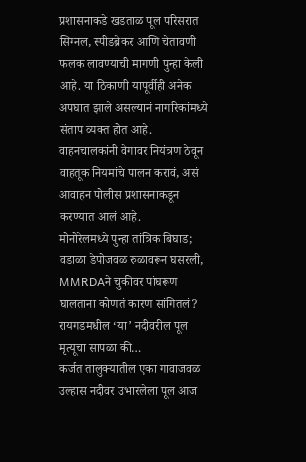प्रशासनाकडे खडताळ पूल परिसरात सिग्नल, स्पीडब्रेकर आणि चेतावणी फलक लावण्याची मागणी पुन्हा केली आहे. या ठिकाणी यापूर्वीही अनेक अपघात झाले असल्यानं नागरिकांमध्ये संताप व्यक्त होत आहे. वाहनचालकांनी वेगावर नियंत्रण ठेवून वाहतूक नियमांचे पालन करावं, असं आवाहन पोलीस प्रशासनाकडून करण्यात आलं आहे.
मोनोरेलमध्ये पुन्हा तांत्रिक बिघाड; वडाळा डेपोजवळ रुळावरून घसरली, MMRDAने चुकीवर पांघरूण घालताना कोणतं कारण सांगितलं?
रायगडमधील ‘या’ नदीवरील पूल मृत्यूचा सापळा की…
कर्जत तालुक्यातील एका गावाजवळ उल्हास नदीवर उभारलेला पूल आज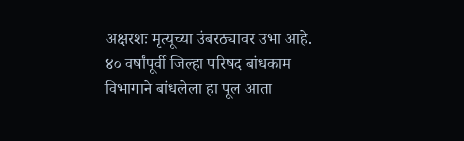अक्षरशः मृत्यूच्या उंबरठ्यावर उभा आहे. ४० वर्षांपूर्वी जिल्हा परिषद बांधकाम विभागाने बांधलेला हा पूल आता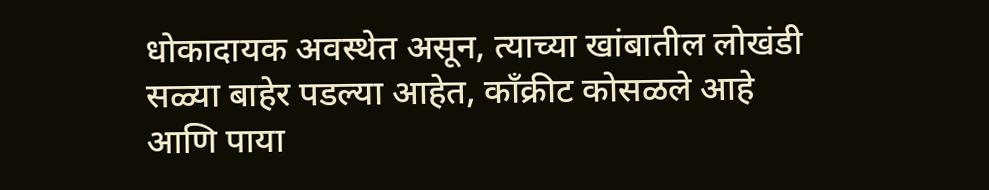धोकादायक अवस्थेत असून, त्याच्या खांबातील लोखंडी सळ्या बाहेर पडल्या आहेत, काँक्रीट कोसळले आहे आणि पाया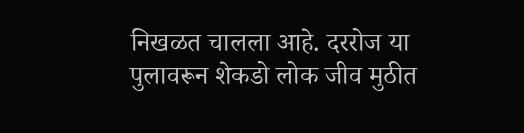निखळत चालला आहे. दररोज या पुलावरून शेकडो लोक जीव मुठीत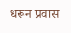धरून प्रवास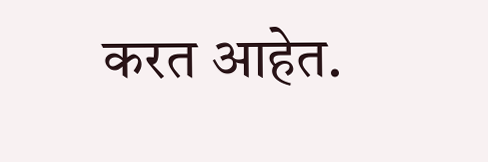करत आहेत.